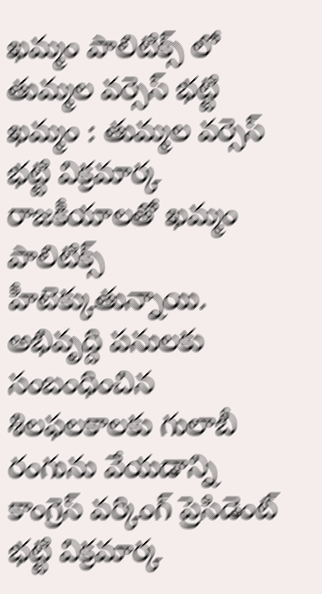ఖమ్మం పాలిటిక్స్ లో తుమ్మల వర్సెస్ భట్టి
ఖమ్మం : తుమ్మల వర్సెస్ భట్టి విక్రమార్క రాజకీయాలతో ఖమ్మం పాలిటిక్స్ హీటెక్కుతున్నాయి. అభివృద్ది పనులకు సంబంధించిన శిలఫలకాలకు గులాబీ రంగును వేయడాన్ని కాంగ్రెస్ వర్కింగ్ ప్రెసిడెంట్ భట్టి విక్రమార్క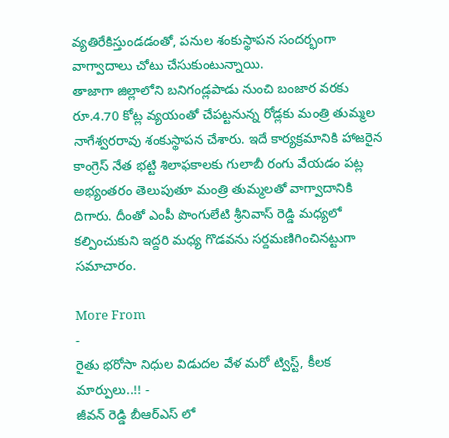వ్యతిరేకిస్తుండడంతో, పనుల శంకుస్థాపన సందర్భంగా వాగ్వాదాలు చోటు చేసుకుంటున్నాయి.
తాజాగా జిల్లాలోని బనిగండ్లపాడు నుంచి బంజార వరకు రూ.4.70 కోట్ల వ్యయంతో చేపట్టనున్న రోడ్లకు మంత్రి తుమ్మల నాగేశ్వరరావు శంకుస్థాపన చేశారు. ఇదే కార్యక్రమానికి హాజరైన కాంగ్రెస్ నేత భట్టి శిలాఫకాలకు గులాబీ రంగు వేయడం పట్ల అభ్యంతరం తెలుపుతూ మంత్రి తుమ్మలతో వాగ్వాదానికి దిగారు. దీంతో ఎంపీ పొంగులేటి శ్రీనివాస్ రెడ్డి మధ్యలో కల్పించుకుని ఇద్దరి మధ్య గొడవను సర్దమణిగించినట్టుగా సమాచారం.

More From
-
రైతు భరోసా నిధుల విడుదల వేళ మరో ట్విస్ట్, కీలక మార్పులు..!! -
జీవన్ రెడ్డి బీఆర్ఎస్ లో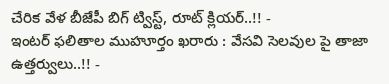చేరిక వేళ బీజేపీ బిగ్ ట్విస్ట్, రూట్ క్లియర్..!! -
ఇంటర్ ఫలితాల ముహూర్తం ఖరారు : వేసవి సెలవుల పై తాజా ఉత్తర్వులు..!! -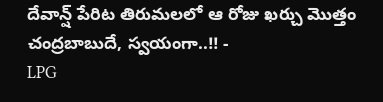దేవాన్ష్ పేరిట తిరుమలలో ఆ రోజు ఖర్చు మొత్తం చంద్రబాబుదే, స్వయంగా..!! -
LPG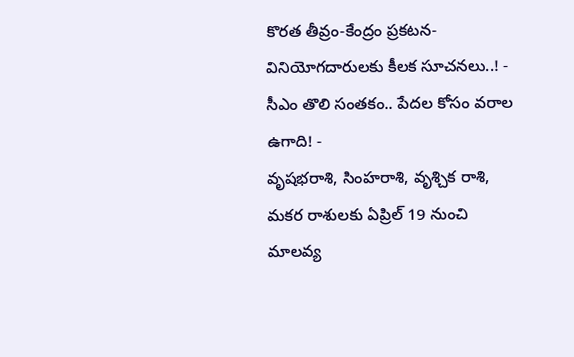కొరత తీవ్రం-కేంద్రం ప్రకటన-వినియోగదారులకు కీలక సూచనలు..! -
సీఎం తొలి సంతకం.. పేదల కోసం వరాల ఉగాది! -
వృషభరాశి, సింహరాశి, వృశ్చిక రాశి, మకర రాశులకు ఏప్రిల్ 19 నుంచి మాలవ్య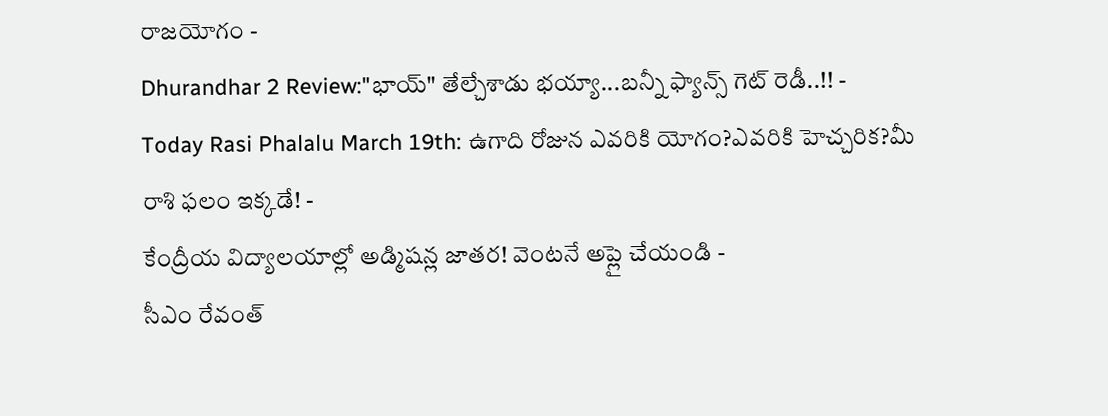రాజయోగం -
Dhurandhar 2 Review:"భాయ్" తేల్చేశాడు భయ్యా...బన్నీ ఫ్యాన్స్ గెట్ రెడీ..!! -
Today Rasi Phalalu March 19th: ఉగాది రోజున ఎవరికి యోగం?ఎవరికి హెచ్చరిక?మీ రాశి ఫలం ఇక్కడే! -
కేంద్రీయ విద్యాలయాల్లో అడ్మిషన్ల జాతర! వెంటనే అప్లై చేయండి -
సీఎం రేవంత్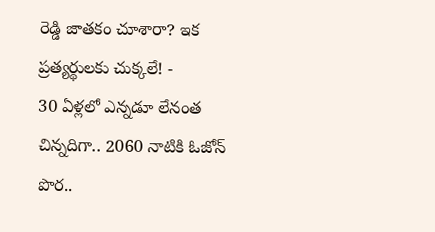రెడ్డి జాతకం చూశారా? ఇక ప్రత్యర్థులకు చుక్కలే! -
30 ఏళ్లలో ఎన్నడూ లేనంత చిన్నదిగా.. 2060 నాటికి ఓజోన్ పొర..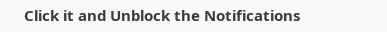Click it and Unblock the Notifications